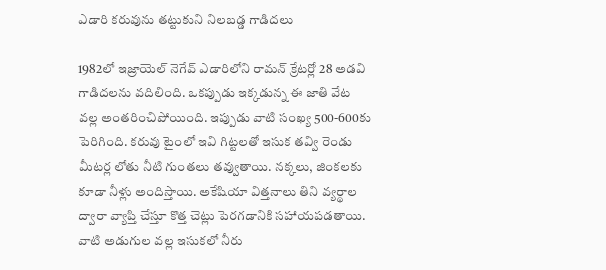ఎడారి కరువును తట్టుకుని నిలబడ్డ గాడిదలు

1982లో ఇజ్రాయెల్ నెగేవ్ ఎడారిలోని రామన్ క్రేటర్లో 28 అడవి గాడిదలను వదిలింది. ఒకప్పుడు ఇక్కడున్న ఈ జాతి వేట వల్ల అంతరించిపోయింది. ఇప్పుడు వాటి సంఖ్య 500-600కు పెరిగింది. కరువు టైంలో ఇవి గిట్టలతో ఇసుక తవ్వి రెండు మీటర్ల లోతు నీటి గుంతలు తవ్వుతాయి. నక్కలు, జింకలకు కూడా నీళ్లు అందిస్తాయి. అకేషియా విత్తనాలు తిని వ్యర్థాల ద్వారా వ్యాప్తి చేస్తూ కొత్త చెట్లు పెరగడానికి సహాయపడతాయి. వాటి అడుగుల వల్ల ఇసుకలో నీరు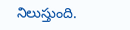నిలుస్తుంది.